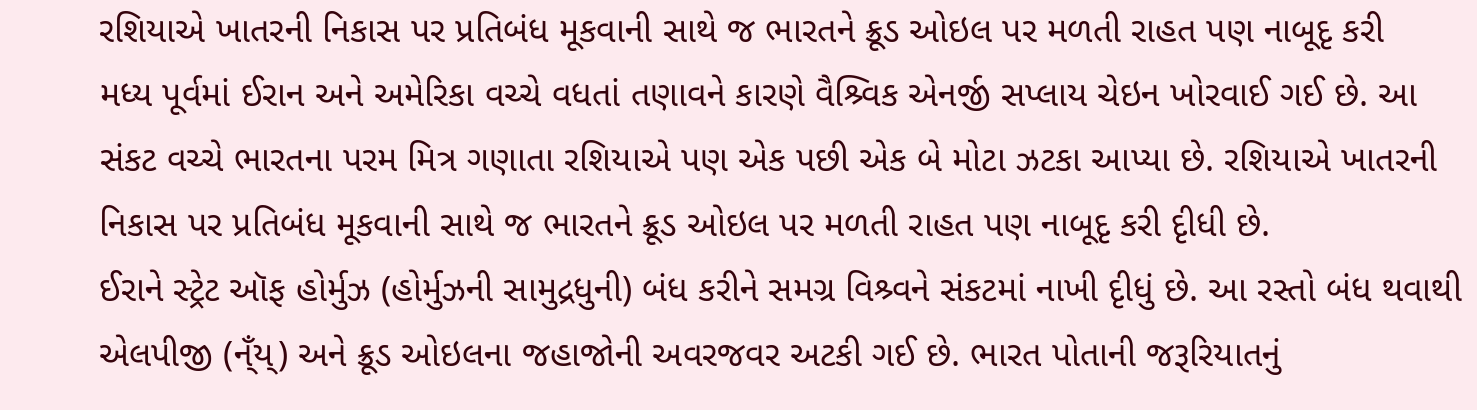રશિયાએ ખાતરની નિકાસ પર પ્રતિબંધ મૂકવાની સાથે જ ભારતને ક્રૂડ ઓઇલ પર મળતી રાહત પણ નાબૂદૃ કરી
મધ્ય પૂર્વમાં ઈરાન અને અમેરિકા વચ્ચે વધતાં તણાવને કારણે વૈશ્ર્વિક એનર્જી સપ્લાય ચેઇન ખોરવાઈ ગઈ છે. આ સંકટ વચ્ચે ભારતના પરમ મિત્ર ગણાતા રશિયાએ પણ એક પછી એક બે મોટા ઝટકા આપ્યા છે. રશિયાએ ખાતરની નિકાસ પર પ્રતિબંધ મૂકવાની સાથે જ ભારતને ક્રૂડ ઓઇલ પર મળતી રાહત પણ નાબૂદૃ કરી દૃીધી છે.
ઈરાને સ્ટ્રેટ ઑફ હોર્મુઝ (હોર્મુઝની સામુદ્રધુની) બંધ કરીને સમગ્ર વિશ્ર્વને સંકટમાં નાખી દૃીધું છે. આ રસ્તો બંધ થવાથી એલપીજી (ન્ઁય્) અને ક્રૂડ ઓઇલના જહાજોની અવરજવર અટકી ગઈ છે. ભારત પોતાની જરૂરિયાતનું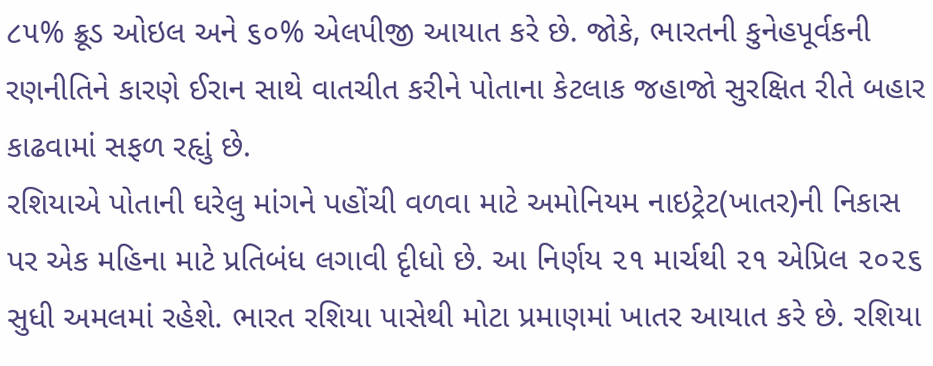૮૫% ક્રૂડ ઓઇલ અને ૬૦% એલપીજી આયાત કરે છે. જોકે, ભારતની કુનેહપૂર્વકની રણનીતિને કારણે ઈરાન સાથે વાતચીત કરીને પોતાના કેટલાક જહાજો સુરક્ષિત રીતે બહાર કાઢવામાં સફળ રહૃાું છે.
રશિયાએ પોતાની ઘરેલુ માંગને પહોંચી વળવા માટે અમોનિયમ નાઇટ્રેટ(ખાતર)ની નિકાસ પર એક મહિના માટે પ્રતિબંધ લગાવી દૃીધો છે. આ નિર્ણય ૨૧ માર્ચથી ૨૧ એપ્રિલ ૨૦૨૬ સુધી અમલમાં રહેશે. ભારત રશિયા પાસેથી મોટા પ્રમાણમાં ખાતર આયાત કરે છે. રશિયા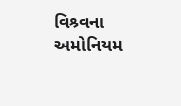વિશ્ર્વના અમોનિયમ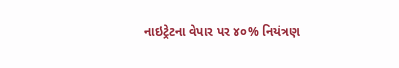નાઇટ્રેટના વેપાર પર ૪૦% નિયંત્રણ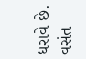ધરાવે છે.
વસંત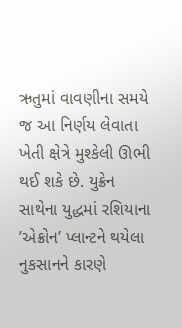ઋતુમાં વાવણીના સમયે જ આ નિર્ણય લેવાતા ખેતી ક્ષેત્રે મુશ્કેલી ઊભી થઈ શકે છે. યુક્રેન સાથેના યુદ્ધમાં રશિયાના ’એક્રોન’ પ્લાન્ટને થયેલા નુકસાનને કારણે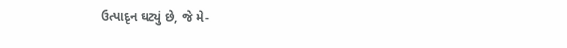ઉત્પાદૃન ઘટ્યું છે, જે મે-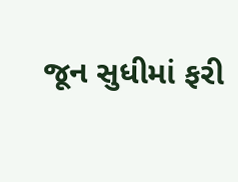જૂન સુધીમાં ફરી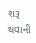શરૂ થવાની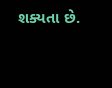શક્યતા છે.